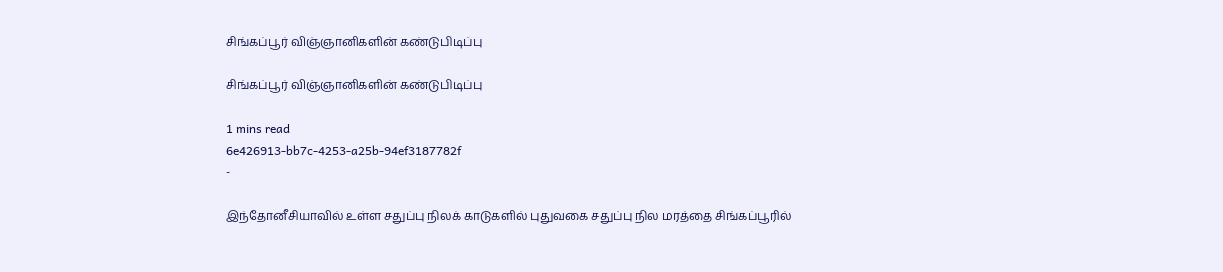சிங்கப்பூர் விஞ்ஞானிகளின் கண்டுபிடிப்பு

சிங்கப்பூர் விஞ்ஞானிகளின் கண்டுபிடிப்பு

1 mins read
6e426913-bb7c-4253-a25b-94ef3187782f
-

இந்தோனீசியாவில் உள்ள சதுப்பு நிலக் காடுகளில் புதுவகை சதுப்பு நில மரத்தை சிங்கப்பூரில்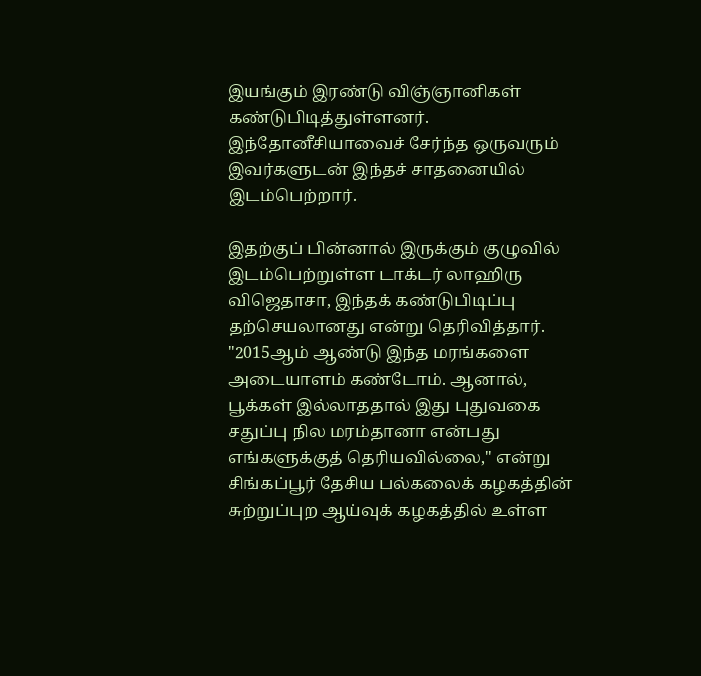இயங்கும் இரண்டு விஞ்ஞானிகள் கண்டுபிடித்துள்ளனர். இந்தோனீசியாவைச் சேர்ந்த ஒருவரும் இவர்களுடன் இந்தச் சாதனையில் இடம்பெற்றார்.

இதற்குப் பின்னால் இருக்கும் குழுவில் இடம்பெற்றுள்ள டாக்டர் லாஹிரு விஜெதாசா, இந்தக் கண்டுபிடிப்பு தற்செயலானது என்று தெரிவித்தார். "2015ஆம் ஆண்டு இந்த மரங்களை அடையாளம் கண்டோம். ஆனால், பூக்கள் இல்லாததால் இது புதுவகை சதுப்பு நில மரம்தானா என்பது எங்களுக்குத் தெரியவில்லை," என்று சிங்கப்பூர் தேசிய பல்கலைக் கழகத்தின் சுற்றுப்புற ஆய்வுக் கழகத்தில் உள்ள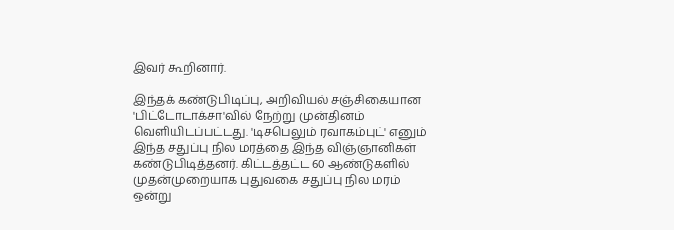இவர் கூறினார்.

இந்தக் கண்டுபிடிப்பு, அறிவியல் சஞ்சிகையான 'பிட்டோடாக்சா'வில் நேற்று முன்தினம் வெளியிடப்பட்டது. 'டிசபெலும் ரவாகம்புட்' எனும் இந்த சதுப்பு நில மரத்தை இந்த விஞ்ஞானிகள் கண்டுபிடித்தனர். கிட்டத்தட்ட 60 ஆண்டுகளில் முதன்முறையாக புதுவகை சதுப்பு நில மரம் ஒன்று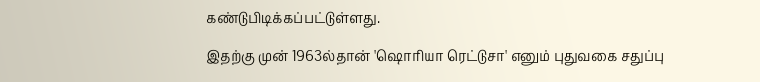கண்டுபிடிக்கப்பட்டுள்ளது.

இதற்கு முன் 1963ல்தான் 'ஷொரியா ரெட்டுசா' எனும் புதுவகை சதுப்பு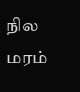நில மரம்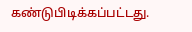கண்டுபிடிக்கப்பட்டது.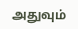அதுவும்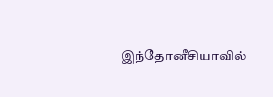இந்தோனீசியாவில்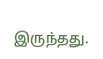இருந்தது.